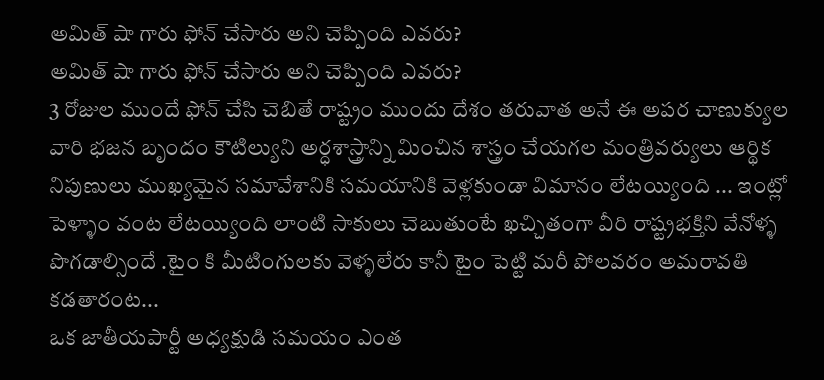అమిత్ షా గారు ఫోన్ చేసారు అని చెప్పింది ఎవరు?
అమిత్ షా గారు ఫోన్ చేసారు అని చెప్పింది ఎవరు?
3 రోజుల ముందే ఫోన్ చేసి చెబితే రాష్ట్రం ముందు దేశం తరువాత అనే ఈ అపర చాణుక్యుల వారి భజన బృందం కౌటిల్యుని అర్ధశాస్త్రాన్ని మించిన శాస్త్రం చేయగల మంత్రివర్యులు ఆర్థిక నిపుణులు ముఖ్యమైన సమావేశానికి సమయానికి వెళ్లకుండా విమానం లేటయ్యింది ... ఇంట్లో పెళ్ళాం వంట లేటయ్యింది లాంటి సాకులు చెబుతుంటే ఖచ్చితంగా వీరి రాష్ట్రభక్తిని వేనోళ్ళ పొగడాల్సిందే .టైం కి మీటింగులకు వెళ్ళలేరు కానీ టైం పెట్టి మరీ పోలవరం అమరావతి కడతారంట...
ఒక జాతీయపార్టీ అధ్యక్షుడి సమయం ఎంత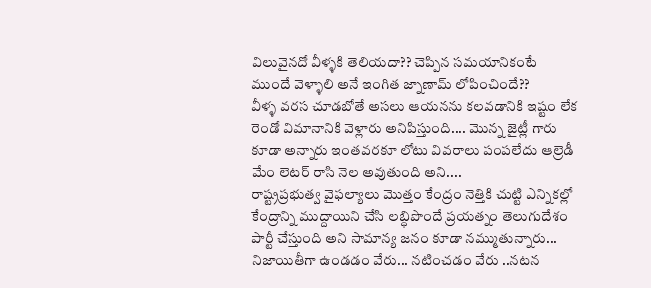విలువైనదో వీళ్ళకి తెలియదా?? చెప్పిన సమయానికంటే ముందే వెళ్ళాలి అనే ఇంగిత జ్నాణామ్ లోపించిందే??
వీళ్ళ వరస చూడబోతే అసలు ఆయనను కలవడానికి ఇష్టం లేక రెండో విమానానికి వెళ్లారు అనిపిస్తుంది.... మొన్న జైట్లీ గారు కూడా అన్నారు ఇంతవరకూ లోటు వివరాలు పంపలేదు ఆల్రెడీ మేం లెటర్ రాసి నెల అవుతుంది అని....
రాష్ట్రప్రభుత్వ వైఫల్యాలు మొత్తం కేంద్రం నెత్తికి చుట్టి ఎన్నికల్లో కేంద్రాన్ని ముద్దాయిని చేసి లబ్ధిపొందే ప్రయత్నం తెలుగుదేశం పార్టీ చేస్తుంది అని సామాన్య జనం కూడా నమ్ముతున్నారు... నిజాయితీగా ఉండడం వేరు... నటించడం వేరు ..నటన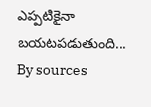ఎప్పటికైనా బయటపడుతుంది...
By sources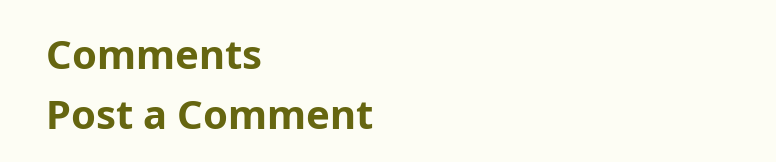Comments
Post a Comment